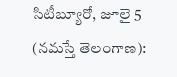సిటీబ్యూరో, జూలై 5 (నమస్తే తెలంగాణ):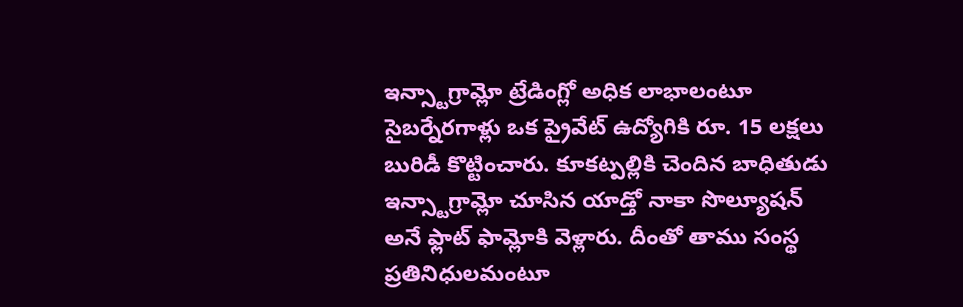ఇన్స్టాగ్రామ్లో ట్రేడింగ్లో అధిక లాభాలంటూ సైబర్నేరగాళ్లు ఒక ప్రైవేట్ ఉద్యోగికి రూ. 15 లక్షలు బురిడీ కొట్టించారు. కూకట్పల్లికి చెందిన బాధితుడు ఇన్స్టాగ్రామ్లో చూసిన యాడ్తో నాకా సొల్యూషన్ అనే ఫ్లాట్ ఫామ్లోకి వెళ్లారు. దీంతో తాము సంస్థ ప్రతినిధులమంటూ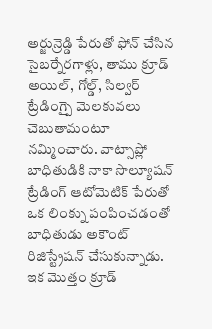అర్జున్రెడ్డి పేరుతో ఫోన్ చేసిన సైబర్నేరగాళ్లు, తాము క్రూడ్ అయిల్, గోల్డ్, సిల్వర్ ట్రేడింగ్పై మెలకువలు చెబుతామంటూ నమ్మించారు. వాట్సాప్లో బాధితుడికి నాకా సొల్యూషన్ ట్రేడింగ్ ఆటోమెటిక్ పేరుతో ఒక లింక్ను పంపించడంతో బాధితుడు అకౌంట్ రిజిస్ట్రేషన్ చేసుకున్నాడు.
ఇక మొత్తం క్రూడ్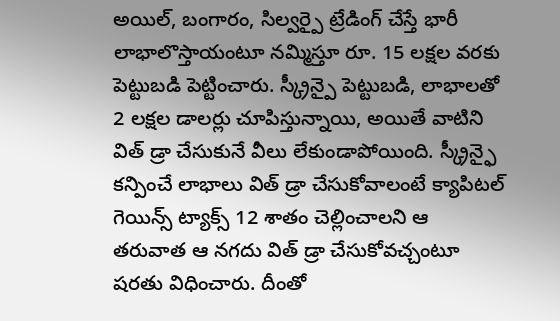అయిల్, బంగారం, సిల్వర్పై ట్రేడింగ్ చేస్తే భారీ లాభాలొస్తాయంటూ నమ్మిస్తూ రూ. 15 లక్షల వరకు పెట్టుబడి పెట్టించారు. స్క్రీన్పై పెట్టుబడి, లాభాలతో 2 లక్షల డాలర్లు చూపిస్తున్నాయి, అయితే వాటిని విత్ డ్రా చేసుకునే వీలు లేకుండాపోయింది. స్క్రీన్ఫై కన్పించే లాభాలు విత్ డ్రా చేసుకోవాలంటే క్యాపిటల్ గెయిన్స్ ట్యాక్స్ 12 శాతం చెల్లించాలని ఆ తరువాత ఆ నగదు విత్ డ్రా చేసుకోవచ్చంటూ షరతు విధించారు. దీంతో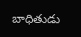బాధితుడు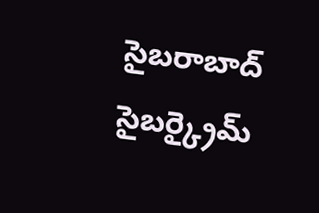సైబరాబాద్ సైబర్క్రైమ్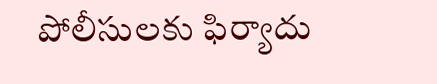పోలీసులకు ఫిర్యాదు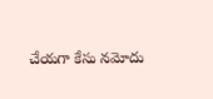చేయగా కేసు నమోదు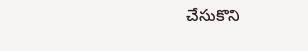చేసుకొని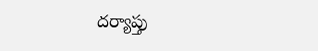దర్యాప్తు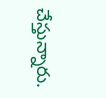చేస్తున్నారు.